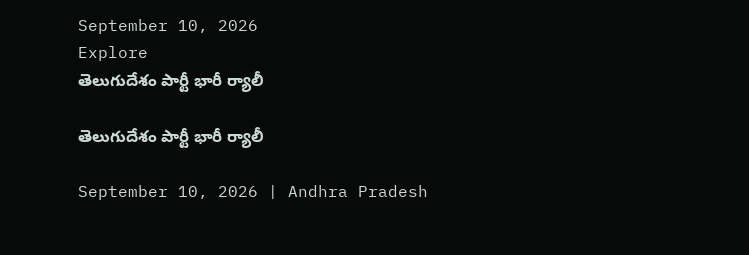September 10, 2026
Explore
తెలుగుదేశం పార్టీ భారీ ర్యాలీ

తెలుగుదేశం పార్టీ భారీ ర్యాలీ

September 10, 2026 | Andhra Pradesh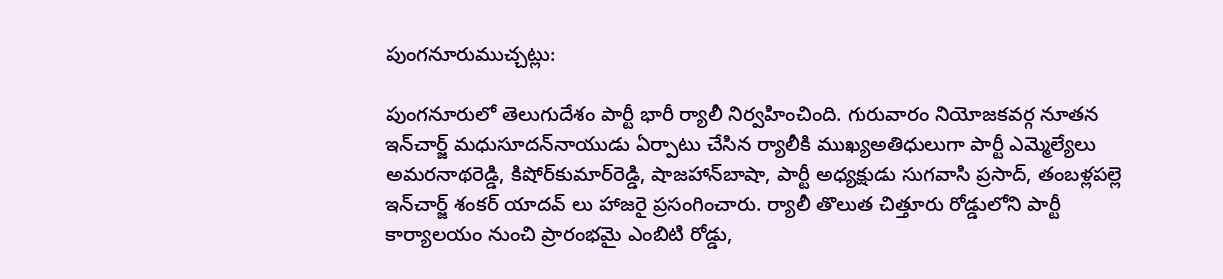పుంగనూరుముచ్చట్లు:

పుంగనూరులో తెలుగుదేశం పార్టీ భారీ ర్యాలీ నిర్వహించింది. గురువారం నియోజకవర్గ నూతన ఇన్‌చార్జ్ మధుసూదన్‌నాయుడు ఏర్పాటు చేసిన ర్యాలీకి ముఖ్యఅతిధులుగా పార్టీ ఎమ్మెల్యేలు అమరనాథరెడ్డి, కిషోర్‌కుమార్‌రెడ్డి, షాజహాన్‌బాషా, పార్టీ అధ్యక్షుడు సుగవాసి ప్రసాద్‌, తంబళ్లపల్లె ఇన్‌చార్జ్ శంకర్‌ యాదవ్‌ లు హాజరై ప్రసంగించారు. ర్యాలీ తొలుత చిత్తూరు రోడ్డులోని పార్టీ కార్యాలయం నుంచి ప్రారంభమై ఎంబిటి రోడ్డు,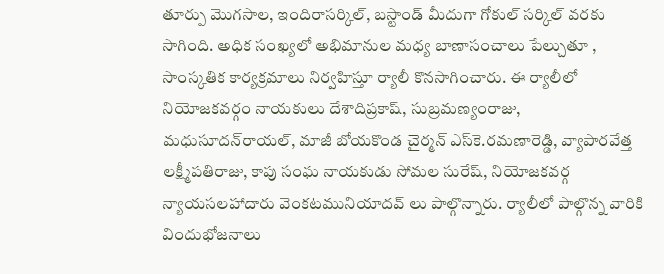తూర్పు మొగసాల, ఇందిరాసర్కిల్‌, బస్టాండ్‌ మీదుగా గోకుల్‌ సర్కిల్‌ వరకు సాగింది. అధిక సంఖ్యలో అభిమానుల మధ్య బాణాసంచాలు పేల్చుతూ , సాంస్కతిక కార్యక్రమాలు నిర్వహిస్తూ ర్యాలీ కొనసాగించారు. ఈ ర్యాలీలో నియోజకవర్గం నాయకులు దేశాదిప్రకాష్‌, సుబ్రమణ్యంరాజు, మధుసూదన్‌రాయల్‌, మాజీ బోయకొండ చైర్మన్‌ ఎస్‌కె.రమణారెడ్డి, వ్యాపారవేత్త లక్ష్మీపతిరాజు, కాపు సంఘ నాయకుడు సోమల సురేష్‌, నియోజకవర్గ న్యాయసలహాదారు వెంకటమునియాదవ్‌ లు పాల్గొన్నారు. ర్యాలీలో పాల్గొన్న వారికి విందుభోజనాలు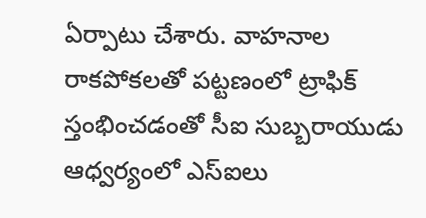ఏర్పాటు చేశారు. వాహనాల రాకపోకలతో పట్టణంలో ట్రాఫిక్‌ స్తంభించడంతో సీఐ సుబ్బరాయుడు ఆధ్వర్యంలో ఎస్‌ఐలు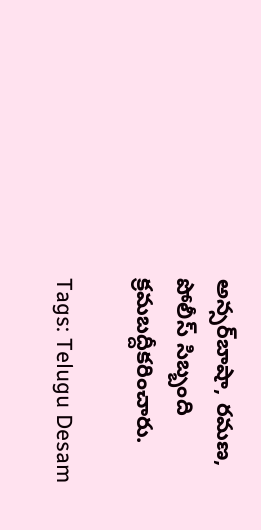అన్సర్‌బాషా, రమణ, పోలీస్‌ సిబ్బంది క్రమబద్దీకరించారు.

Tags: Telugu Desam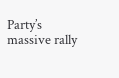Party’s massive rally